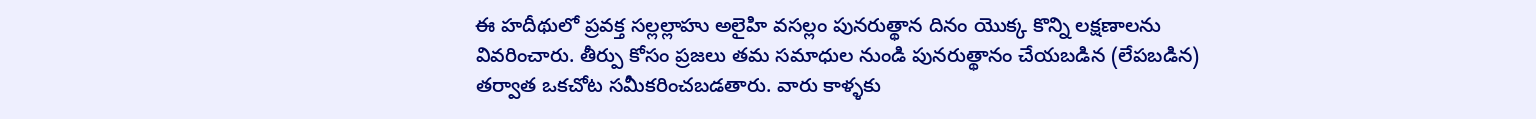ఈ హదీథులో ప్రవక్త సల్లల్లాహు అలైహి వసల్లం పునరుత్థాన దినం యొక్క కొన్ని లక్షణాలను వివరించారు. తీర్పు కోసం ప్రజలు తమ సమాధుల నుండి పునరుత్థానం చేయబడిన (లేపబడిన) తర్వాత ఒకచోట సమీకరించబడతారు. వారు కాళ్ళకు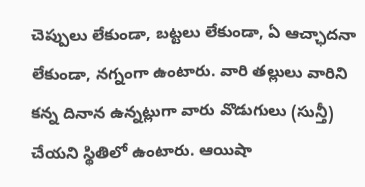చెప్పులు లేకుండా, బట్టలు లేకుండా, ఏ ఆచ్ఛాదనా లేకుండా, నగ్నంగా ఉంటారు. వారి తల్లులు వారిని కన్న దినాన ఉన్నట్లుగా వారు వొడుగులు (సున్తీ) చేయని స్థితిలో ఉంటారు. ఆయిషా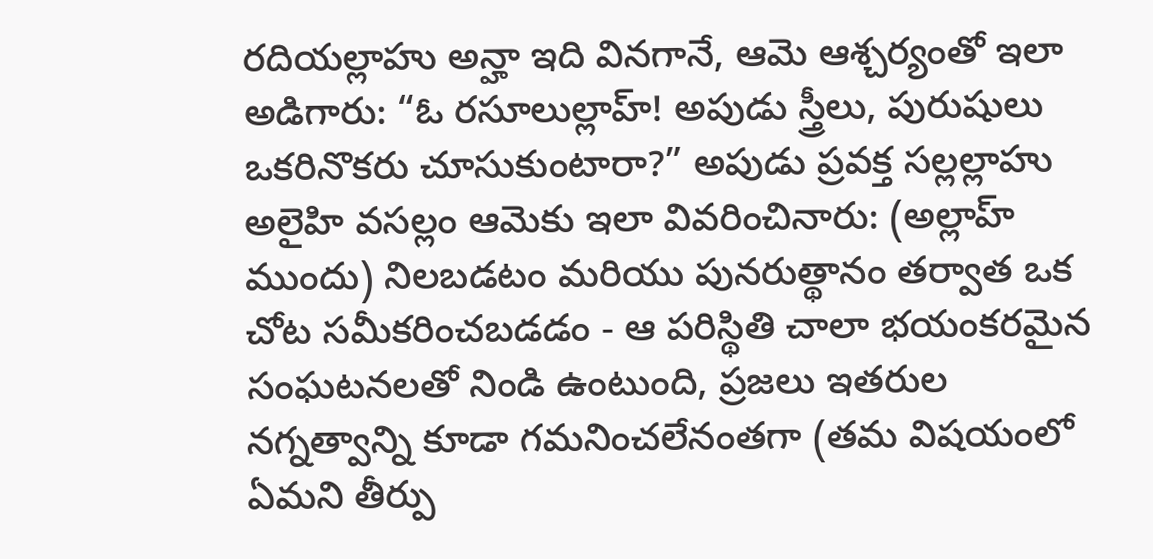రదియల్లాహు అన్హా ఇది వినగానే, ఆమె ఆశ్చర్యంతో ఇలా అడిగారు: “ఓ రసూలుల్లాహ్! అపుడు స్త్రీలు, పురుషులు ఒకరినొకరు చూసుకుంటారా?” అపుడు ప్రవక్త సల్లల్లాహు అలైహి వసల్లం ఆమెకు ఇలా వివరించినారు: (అల్లాహ్ ముందు) నిలబడటం మరియు పునరుత్థానం తర్వాత ఒక చోట సమీకరించబడడం - ఆ పరిస్థితి చాలా భయంకరమైన సంఘటనలతో నిండి ఉంటుంది, ప్రజలు ఇతరుల నగ్నత్వాన్ని కూడా గమనించలేనంతగా (తమ విషయంలో ఏమని తీర్పు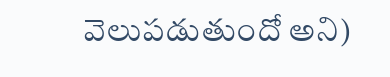వెలుపడుతుందో అని)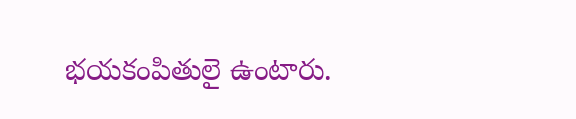భయకంపితులై ఉంటారు.